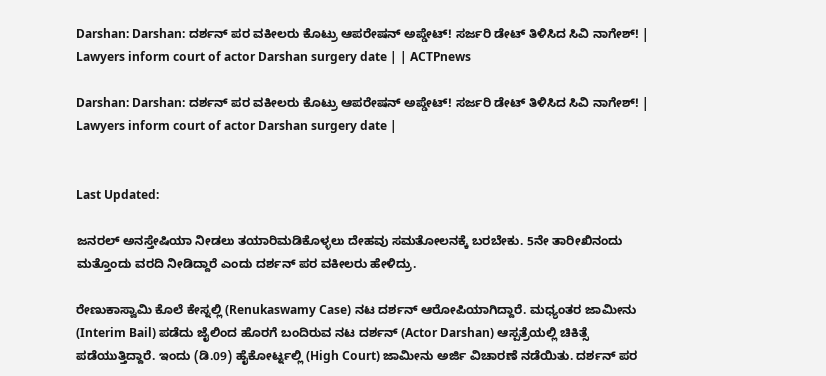Darshan: Darshan: ದರ್ಶನ್ ಪರ ವಕೀಲರು ಕೊಟ್ರು ಆಪರೇಷನ್ ಅಪ್ಡೇಟ್! ಸರ್ಜರಿ ಡೇಟ್ ತಿಳಿಸಿದ ಸಿವಿ ನಾಗೇಶ್! | Lawyers inform court of actor Darshan surgery date | | ACTPnews

Darshan: Darshan: ದರ್ಶನ್ ಪರ ವಕೀಲರು ಕೊಟ್ರು ಆಪರೇಷನ್ ಅಪ್ಡೇಟ್! ಸರ್ಜರಿ ಡೇಟ್ ತಿಳಿಸಿದ ಸಿವಿ ನಾಗೇಶ್! | Lawyers inform court of actor Darshan surgery date |


Last Updated:

ಜನರಲ್ ಅನಸ್ತೇಷಿಯಾ ನೀಡಲು ತಯಾರಿ‌ಮಡಿಕೊಳ್ಳಲು ದೇಹವು ಸಮತೋಲನಕ್ಕೆ ಬರಬೇಕು. 5ನೇ ತಾರೀಖಿನಂದು ಮತ್ತೊಂದು ವರದಿ‌ ನೀಡಿದ್ದಾರೆ ಎಂದು ದರ್ಶನ್ ಪರ ವಕೀಲರು ಹೇಳಿದ್ರು.

ರೇಣುಕಾಸ್ವಾಮಿ ಕೊಲೆ ಕೇಸ್ನಲ್ಲಿ (Renukaswamy Case) ನಟ ದರ್ಶನ್ ಆರೋಪಿಯಾಗಿದ್ದಾರೆ. ಮಧ್ಯಂತರ ಜಾಮೀನು (Interim Bail) ಪಡೆದು ಜೈಲಿಂದ ಹೊರಗೆ ಬಂದಿರುವ ನಟ ದರ್ಶನ್ (Actor Darshan) ಆಸ್ಪತ್ರೆಯಲ್ಲಿ ಚಿಕಿತ್ಸೆ ಪಡೆಯುತ್ತಿದ್ದಾರೆ. ಇಂದು (ಡಿ.09) ಹೈಕೋರ್ಟ್ನಲ್ಲಿ (High Court) ಜಾಮೀನು ಅರ್ಜಿ ವಿಚಾರಣೆ ನಡೆಯಿತು. ದರ್ಶನ್ ಪರ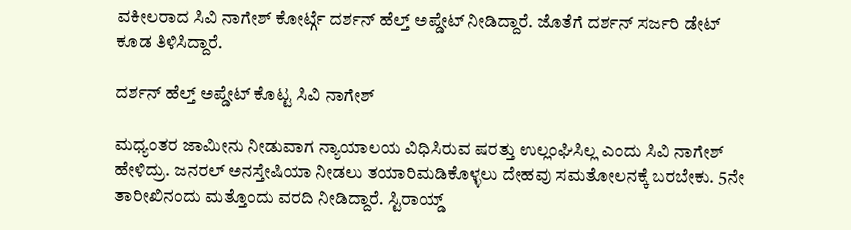ವಕೀಲರಾದ ಸಿವಿ ನಾಗೇಶ್ ಕೋರ್ಟ್ಗೆ ದರ್ಶನ್ ಹೆಲ್ತ್ ಅಪ್ಡೇಟ್ ನೀಡಿದ್ದಾರೆ. ಜೊತೆಗೆ ದರ್ಶನ್ ಸರ್ಜರಿ ಡೇಟ್ ಕೂಡ ತಿಳಿಸಿದ್ದಾರೆ.

ದರ್ಶನ್ ಹೆಲ್ತ್ ಅಪ್ಡೇಟ್ ಕೊಟ್ಟ ಸಿವಿ ನಾಗೇಶ್

ಮಧ್ಯಂತರ ಜಾಮೀನು ನೀಡುವಾಗ ನ್ಯಾಯಾಲಯ ವಿಧಿಸಿರುವ ಷರತ್ತು ಉಲ್ಲಂಘಿಸಿಲ್ಲ ಎಂದು ಸಿವಿ ನಾಗೇಶ್ ಹೇಳಿದ್ರು. ಜನರಲ್ ಅನಸ್ತೇಷಿಯಾ ನೀಡಲು ತಯಾರಿ‌ಮಡಿಕೊಳ್ಳಲು ದೇಹವು ಸಮತೋಲನಕ್ಕೆ ಬರಬೇಕು. 5ನೇ ತಾರೀಖಿನಂದು ಮತ್ತೊಂದು ವರದಿ‌ ನೀಡಿದ್ದಾರೆ. ಸ್ಟಿರಾಯ್ಡ್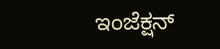ಇಂಜೆಕ್ಷನ್‌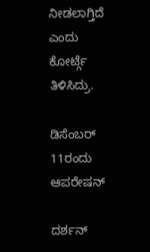ನೀಡಲಾಗ್ತಿದೆ ಎಂದು ಕೋರ್ಟ್ಗೆ ತಿಳಿಸಿದ್ರು.

ಡಿಸೆಂಬರ್ 11ರಂದು ಆಪರೇಷನ್

ದರ್ಶನ್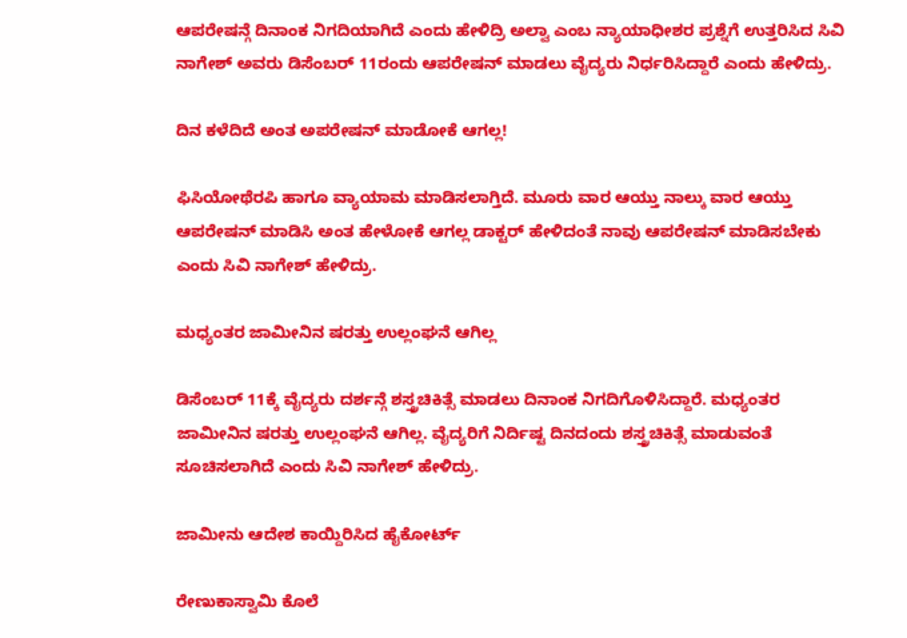ಆಪರೇಷನ್ಗೆ ದಿನಾಂಕ ನಿಗದಿಯಾಗಿದೆ ಎಂದು ಹೇಳಿದ್ರಿ ಅಲ್ವಾ ಎಂಬ ನ್ಯಾಯಾಧೀಶರ ಪ್ರಶ್ನೆಗೆ ಉತ್ತರಿಸಿದ ಸಿವಿ ನಾಗೇಶ್ ಅವರು ಡಿಸೆಂಬರ್ 11ರಂದು ಆಪರೇಷನ್ ಮಾಡಲು ವೈದ್ಯರು ನಿರ್ಧರಿಸಿದ್ದಾರೆ ಎಂದು ಹೇಳಿದ್ರು.

ದಿನ ಕಳೆದಿದೆ ಅಂತ ಅಪರೇಷನ್ ಮಾಡೋಕೆ ಆಗಲ್ಲ!

ಫಿಸಿಯೋಥೆರಪಿ ಹಾಗೂ ವ್ಯಾಯಾಮ‌ ಮಾಡಿಸಲಾಗ್ತಿದೆ. ಮೂರು ವಾರ ಆಯ್ತು ನಾಲ್ಕು ವಾರ ಆಯ್ತು ಆಪರೇಷನ್ ಮಾಡಿಸಿ ಅಂತ ಹೇಳೋಕೆ‌ ಆಗಲ್ಲ ಡಾಕ್ಟರ್ ಹೇಳಿದಂತೆ ನಾವು ಆಪರೇಷನ್ ‌ಮಾಡಿಸಬೇಕು ಎಂದು ಸಿವಿ ನಾಗೇಶ್ ಹೇಳಿದ್ರು.

ಮಧ್ಯಂತರ ಜಾಮೀನಿನ ಷರತ್ತು ಉಲ್ಲಂಘನೆ ಆಗಿಲ್ಲ

ಡಿಸೆಂಬರ್‌ 11ಕ್ಕೆ ವೈದ್ಯರು ದರ್ಶನ್ಗೆ ಶಸ್ತ್ರಚಿಕಿತ್ಸೆ ಮಾಡಲು ದಿನಾಂಕ ನಿಗದಿಗೊಳಿಸಿದ್ದಾರೆ. ಮಧ್ಯಂತರ ಜಾಮೀನಿನ ಷರತ್ತು ಉಲ್ಲಂಘನೆ ಆಗಿಲ್ಲ. ವೈದ್ಯರಿಗೆ ನಿರ್ದಿಷ್ಟ ದಿನದಂದು ಶಸ್ತ್ರಚಿಕಿತ್ಸೆ ಮಾಡುವಂತೆ ಸೂಚಿಸಲಾಗಿದೆ ಎಂದು ಸಿವಿ ನಾಗೇಶ್ ಹೇಳಿದ್ರು.

ಜಾಮೀನು ಆದೇಶ ಕಾಯ್ದಿರಿಸಿದ ಹೈಕೋರ್ಟ್

ರೇಣುಕಾಸ್ವಾಮಿ ಕೊಲೆ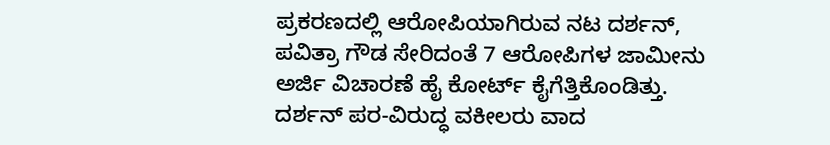ಪ್ರಕರಣದಲ್ಲಿ ಆರೋಪಿಯಾಗಿರುವ ನಟ ದರ್ಶನ್, ಪವಿತ್ರಾ ಗೌಡ ಸೇರಿದಂತೆ 7 ಆರೋಪಿಗಳ ಜಾಮೀನು ಅರ್ಜಿ ವಿಚಾರಣೆ ಹೈ ಕೋರ್ಟ್ ಕೈಗೆತ್ತಿಕೊಂಡಿತ್ತು. ದರ್ಶನ್ ಪರ-ವಿರುದ್ಧ ವಕೀಲರು ವಾದ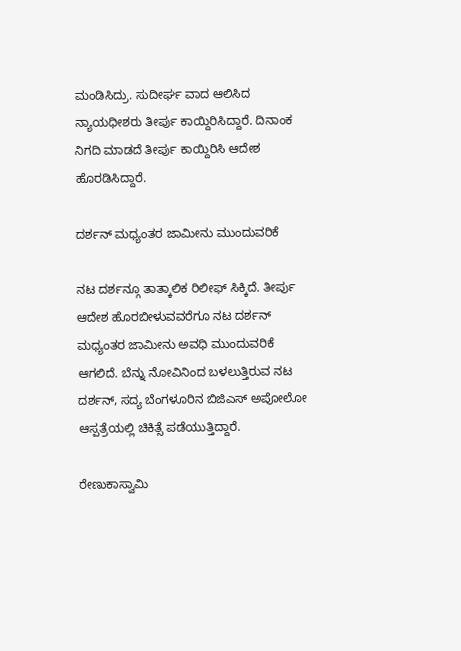ಮಂಡಿಸಿದ್ರು. ಸುದೀರ್ಘ ವಾದ ಆಲಿಸಿದ ನ್ಯಾಯಧೀಶರು ತೀರ್ಪು ಕಾಯ್ದಿರಿಸಿದ್ದಾರೆ. ದಿನಾಂಕ ನಿಗದಿ ಮಾಡದೆ ತೀರ್ಪು ಕಾಯ್ದಿರಿಸಿ ಆದೇಶ ಹೊರಡಿಸಿದ್ದಾರೆ.

ದರ್ಶನ್ ಮಧ್ಯಂತರ ಜಾಮೀನು ಮುಂದುವರಿಕೆ

ನಟ ದರ್ಶನ್ಗೂ ತಾತ್ಕಾಲಿಕ ರಿಲೀಫ್ ಸಿಕ್ಕಿದೆ. ತೀರ್ಪು ಆದೇಶ ಹೊರಬೀಳುವವರೆಗೂ ನಟ ದರ್ಶನ್ ಮಧ್ಯಂತರ ಜಾಮೀನು ಅವಧಿ ಮುಂದುವರಿಕೆ ಆಗಲಿದೆ. ಬೆನ್ನು ನೋವಿನಿಂದ ಬಳಲುತ್ತಿರುವ ನಟ ದರ್ಶನ್, ಸದ್ಯ ಬೆಂಗಳೂರಿನ ಬಿಜಿಎಸ್ ಅಪೋಲೋ ಆಸ್ಪತ್ರೆಯಲ್ಲಿ ಚಿಕಿತ್ಸೆ ಪಡೆಯುತ್ತಿದ್ದಾರೆ.

ರೇಣುಕಾಸ್ವಾಮಿ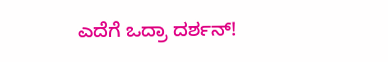ಎದೆಗೆ ಒದ್ರಾ ದರ್ಶನ್!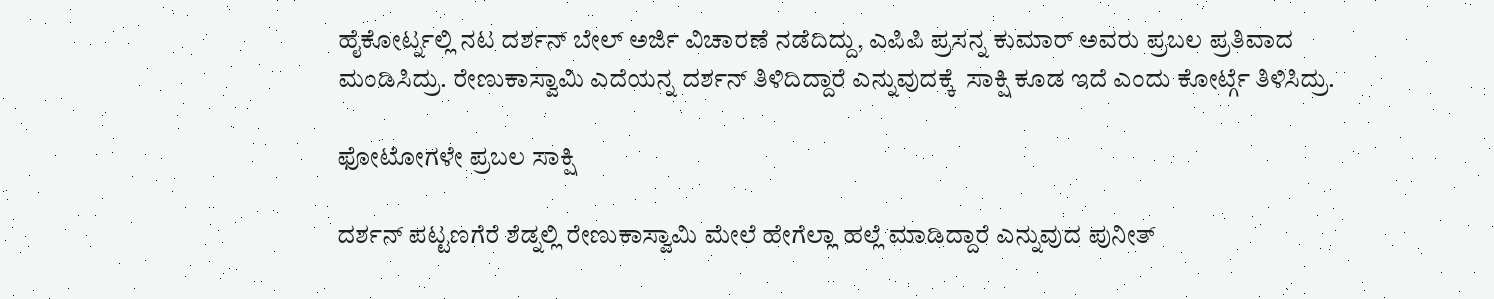ಹೈಕೋರ್ಟ್ನಲ್ಲಿ ನಟ ದರ್ಶನ್ ಬೇಲ್ ಅರ್ಜಿ ವಿಚಾರಣೆ ನಡೆದಿದ್ದು, ಎಪಿಪಿ ಪ್ರಸನ್ನ ಕುಮಾರ್ ಅವರು ಪ್ರಬಲ ಪ್ರತಿವಾದ ಮಂಡಿಸಿದ್ರು. ರೇಣುಕಾಸ್ವಾಮಿ ಎದೆಯನ್ನ ದರ್ಶನ್ ತಿಳಿದಿದ್ದಾರೆ ಎನ್ನುವುದಕ್ಕೆ  ಸಾಕ್ಷಿ ಕೂಡ ಇದೆ ಎಂದು ಕೋರ್ಟ್ಗೆ ತಿಳಿಸಿದ್ರು.

ಫೋಟೋಗಳೇ ಪ್ರಬಲ ಸಾಕ್ಷಿ

ದರ್ಶನ್ ಪಟ್ಟಣಗೆರೆ ಶೆಡ್ನಲ್ಲಿ ರೇಣುಕಾಸ್ವಾಮಿ ಮೇಲೆ ಹೇಗೆಲ್ಲಾ ಹಲ್ಲೆ ಮಾಡಿದ್ದಾರೆ ಎನ್ನುವುದ ಪುನೀತ್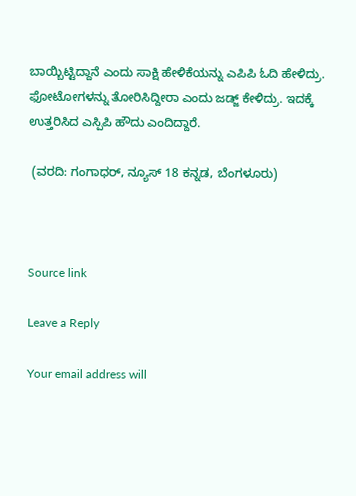ಬಾಯ್ಬಿಟ್ಟಿದ್ದಾನೆ ಎಂದು ಸಾಕ್ಷಿ ಹೇಳಿಕೆಯನ್ನು ಎಪಿಪಿ ಓದಿ ಹೇಳಿದ್ರು. ಫೋಟೋಗಳನ್ನು ತೋರಿಸಿದ್ದೀರಾ ಎಂದು ಜಡ್ಜ್ ಕೇಳಿದ್ರು. ಇದಕ್ಕೆ ಉತ್ತರಿಸಿದ ಎಸ್ಪಿಪಿ ಹೌದು ಎಂದಿದ್ದಾರೆ.

 (ವರದಿ: ಗಂಗಾಧರ್, ನ್ಯೂಸ್ 18 ಕನ್ನಡ, ಬೆಂಗಳೂರು)



Source link

Leave a Reply

Your email address will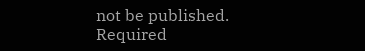not be published. Required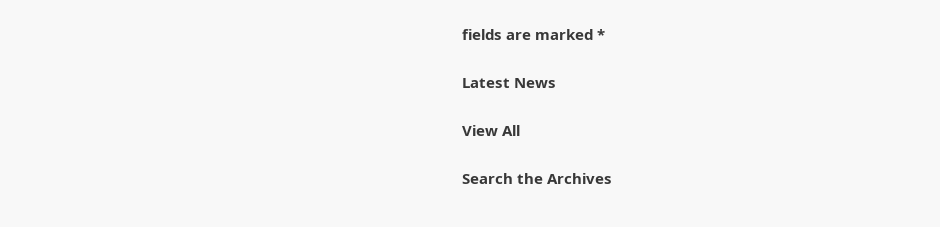fields are marked *

Latest News

View All

Search the Archives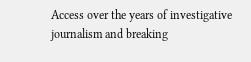Access over the years of investigative journalism and breaking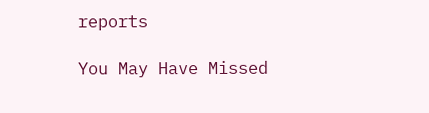reports

You May Have Missed